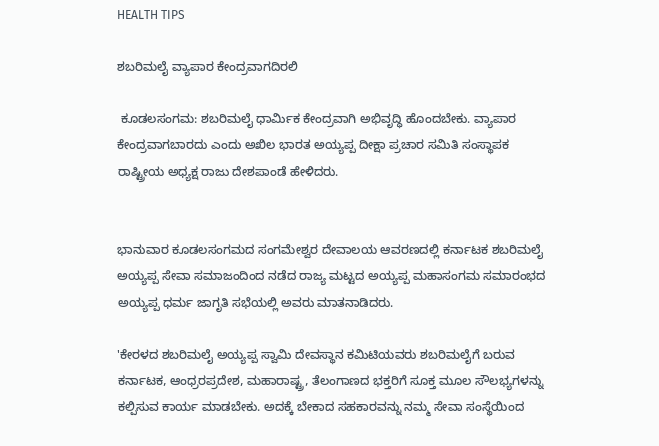HEALTH TIPS

ಶಬರಿಮಲೈ ವ್ಯಾಪಾರ ಕೇಂದ್ರವಾಗದಿರಲಿ

 ಕೂಡಲಸಂಗಮ: ಶಬರಿಮಲೈ ಧಾರ್ಮಿಕ ಕೇಂದ್ರವಾಗಿ ಅಭಿವೃದ್ಧಿ ಹೊಂದಬೇಕು. ವ್ಯಾಪಾರ ಕೇಂದ್ರವಾಗಬಾರದು ಎಂದು ಅಖಿಲ ಭಾರತ ಅಯ್ಯಪ್ಪ ದೀಕ್ಷಾ ಪ್ರಚಾರ ಸಮಿತಿ ಸಂಸ್ಥಾಪಕ ರಾಷ್ಟ್ರೀಯ ಅಧ್ಯಕ್ಷ ರಾಜು ದೇಶಪಾಂಡೆ ಹೇಳಿದರು.


ಭಾನುವಾರ ಕೂಡಲಸಂಗಮದ ಸಂಗಮೇಶ್ವರ ದೇವಾಲಯ ಆವರಣದಲ್ಲಿ ಕರ್ನಾಟಕ ಶಬರಿಮಲೈ ಅಯ್ಯಪ್ಪ ಸೇವಾ ಸಮಾಜಂದಿಂದ ನಡೆದ ರಾಜ್ಯ ಮಟ್ಟದ ಅಯ್ಯಪ್ಪ ಮಹಾಸಂಗಮ ಸಮಾರಂಭದ ಅಯ್ಯಪ್ಪ ಧರ್ಮ ಜಾಗೃತಿ ಸಭೆಯಲ್ಲಿ ಅವರು ಮಾತನಾಡಿದರು.

'ಕೇರಳದ ಶಬರಿಮಲೈ ಅಯ್ಯಪ್ಪ ಸ್ವಾಮಿ ದೇವಸ್ಥಾನ ಕಮಿಟಿಯವರು ಶಬರಿಮಲೈಗೆ ಬರುವ ಕರ್ನಾಟಕ, ಆಂಧ್ರರಪ್ರದೇಶ, ಮಹಾರಾಷ್ಟ್ರ, ತೆಲಂಗಾಣದ ಭಕ್ತರಿಗೆ ಸೂಕ್ತ ಮೂಲ ಸೌಲಭ್ಯಗಳನ್ನು ಕಲ್ಪಿಸುವ ಕಾರ್ಯ ಮಾಡಬೇಕು. ಅದಕ್ಕೆ ಬೇಕಾದ ಸಹಕಾರವನ್ನು ನಮ್ಮ ಸೇವಾ ಸಂಸ್ಥೆಯಿಂದ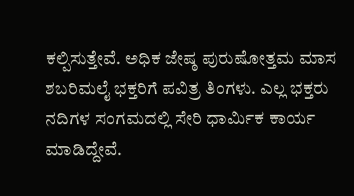ಕಲ್ಪಿಸುತ್ತೇವೆ. ಅಧಿಕ ಜೇಷ್ಠ ಪುರುಷೋತ್ತಮ ಮಾಸ ಶಬರಿಮಲೈ ಭಕ್ತರಿಗೆ ಪವಿತ್ರ ತಿಂಗಳು. ಎಲ್ಲ ಭಕ್ತರು ನದಿಗಳ ಸಂಗಮದಲ್ಲಿ ಸೇರಿ ಧಾರ್ಮಿಕ ಕಾರ್ಯ ಮಾಡಿದ್ದೇವೆ.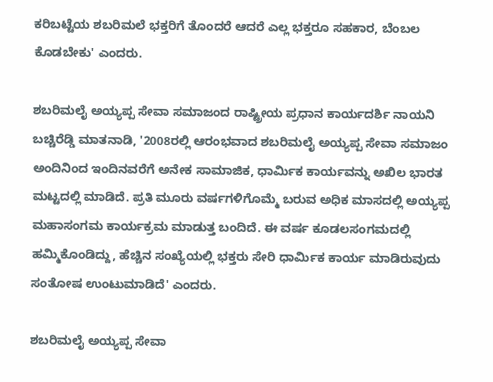ಕರಿಬಟ್ಟೆಯ ಶಬರಿಮಲೆ ಭಕ್ತರಿಗೆ ತೊಂದರೆ ಆದರೆ ಎಲ್ಲ ಭಕ್ತರೂ ಸಹಕಾರ, ಬೆಂಬಲ ಕೊಡಬೇಕು' ಎಂದರು.

ಶಬರಿಮಲೈ ಅಯ್ಯಪ್ಪ ಸೇವಾ ಸಮಾಜಂದ ರಾಷ್ಟ್ರೀಯ ಪ್ರಧಾನ ಕಾರ್ಯದರ್ಶಿ ನಾಯನಿ ಬಚ್ಚಿರೆಡ್ಡಿ ಮಾತನಾಡಿ, '2008ರಲ್ಲಿ ಆರಂಭವಾದ ಶಬರಿಮಲೈ ಅಯ್ಯಪ್ಪ ಸೇವಾ ಸಮಾಜಂ ಅಂದಿನಿಂದ ಇಂದಿನವರೆಗೆ ಅನೇಕ ಸಾಮಾಜಿಕ, ಧಾರ್ಮಿಕ ಕಾರ್ಯವನ್ನು ಅಖಿಲ ಭಾರತ ಮಟ್ಟದಲ್ಲಿ ಮಾಡಿದೆ. ಪ್ರತಿ ಮೂರು ವರ್ಷಗಳಿಗೊಮ್ಮೆ ಬರುವ ಅಧಿಕ ಮಾಸದಲ್ಲಿ ಅಯ್ಯಪ್ಪ ಮಹಾಸಂಗಮ ಕಾರ್ಯಕ್ರಮ ಮಾಡುತ್ತ ಬಂದಿದೆ. ಈ ವರ್ಷ ಕೂಡಲಸಂಗಮದಲ್ಲಿ ಹಮ್ಮಿಕೊಂಡಿದ್ದು, ಹೆಚ್ಚಿನ ಸಂಖ್ಯೆಯಲ್ಲಿ ಭಕ್ತರು ಸೇರಿ ಧಾರ್ಮಿಕ ಕಾರ್ಯ ಮಾಡಿರುವುದು ಸಂತೋಷ ಉಂಟುಮಾಡಿದೆ' ಎಂದರು.

ಶಬರಿಮಲೈ ಅಯ್ಯಪ್ಪ ಸೇವಾ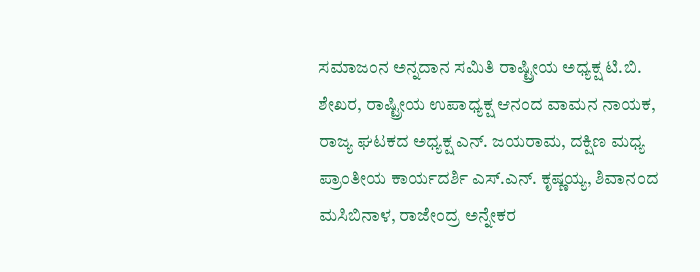ಸಮಾಜಂನ ಅನ್ನದಾನ ಸಮಿತಿ ರಾಷ್ಟ್ರೀಯ ಅಧ್ಯಕ್ಷ ಟಿ.ಬಿ. ಶೇಖರ, ರಾಷ್ಟ್ರೀಯ ಉಪಾಧ್ಯಕ್ಷ ಆನಂದ ವಾಮನ ನಾಯಕ, ರಾಜ್ಯ ಘಟಕದ ಅಧ್ಯಕ್ಷ ಎನ್. ಜಯರಾಮ, ದಕ್ಷಿಣ ಮಧ್ಯ ಪ್ರಾಂತೀಯ ಕಾರ್ಯದರ್ಶಿ ಎಸ್.ಎನ್. ಕೃಷ್ಣಯ್ಯ, ಶಿವಾನಂದ ಮಸಿಬಿನಾಳ, ರಾಜೇಂದ್ರ ಅನ್ನೇಕರ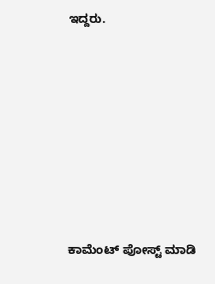ಇದ್ದರು.









ಕಾಮೆಂಟ್‌‌ ಪೋಸ್ಟ್‌ ಮಾಡಿ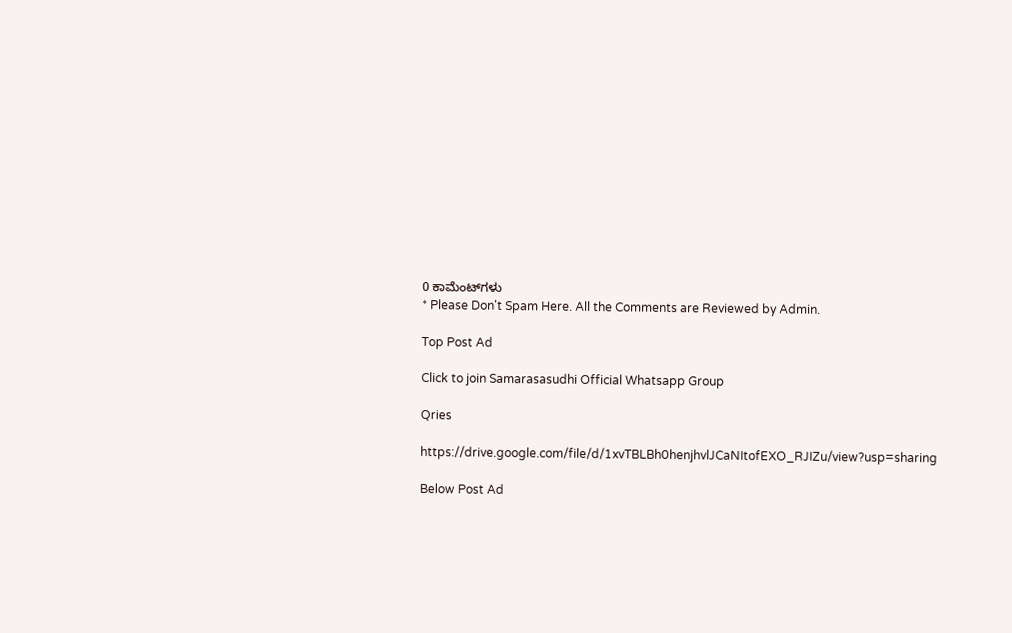0 ಕಾಮೆಂಟ್‌ಗಳು
* Please Don't Spam Here. All the Comments are Reviewed by Admin.

Top Post Ad

Click to join Samarasasudhi Official Whatsapp Group

Qries

https://drive.google.com/file/d/1xvTBLBh0henjhvlJCaNItofEXO_RJIZu/view?usp=sharing

Below Post Ad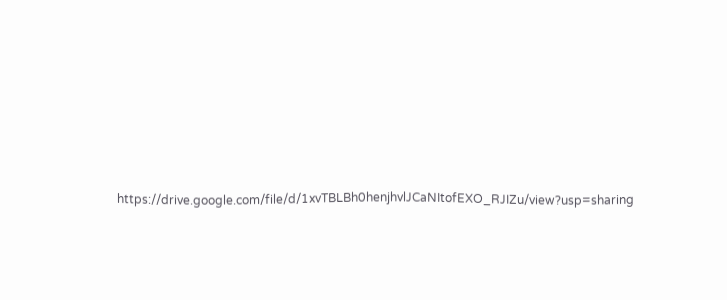https://drive.google.com/file/d/1xvTBLBh0henjhvlJCaNItofEXO_RJIZu/view?usp=sharing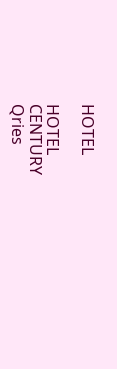HOTEL

HOTEL
CENTURY
Qries